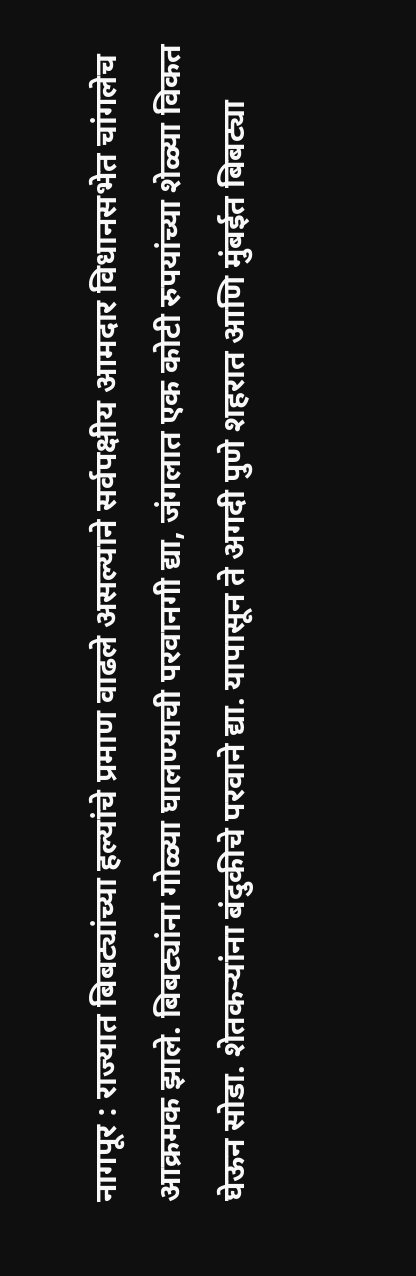नागपूर : राज्यात बिबट्यांच्या हल्यांचे प्रमाण वाढले असल्याने सर्वपक्षीय आमदार विधानसभेत चांगलेच आक्रमक झाले. बिबट्यांना गोळ्या घालण्याची परवानगी द्या, जंगलात एक कोटी रुपयांच्या शेळ्या विकत घेऊन सोडा. शेतकऱ्यांना बंदुकीचे परवाने द्या. यापासून ते अगदी पुणे शहरात आणि मुंबईत बिबट्या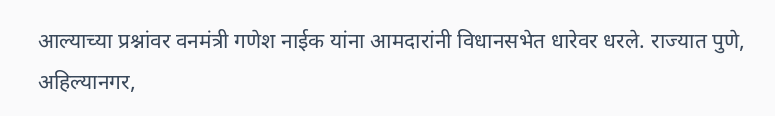आल्याच्या प्रश्नांवर वनमंत्री गणेश नाईक यांना आमदारांनी विधानसभेत धारेवर धरले. राज्यात पुणे, अहिल्यानगर,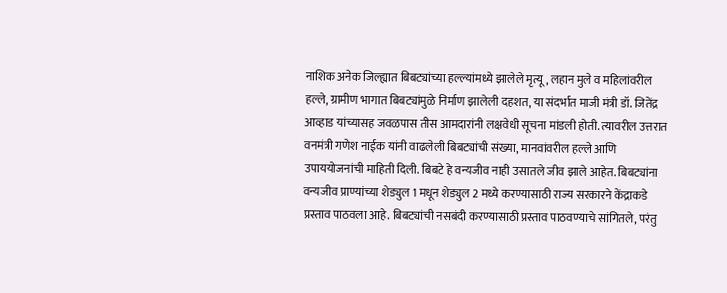नाशिक अनेक जिल्ह्यात बिबट्यांच्या हल्ल्यांमध्ये झालेले मृत्यू, लहान मुले व महिलांवरील हल्ले, ग्रामीण भागात बिबट्यांमुळे निर्माण झालेली दहशत, या संदर्भात माजी मंत्री डॉ. जितेंद्र आव्हाड यांच्यासह जवळपास तीस आमदारांनी लक्षवेधी सूचना मांडली होती. त्यावरील उत्तरात वनमंत्री गणेश नाईक यांनी वाढलेली बिबट्यांची संख्या, मानवांवरील हल्ले आणि उपाययोजनांची माहिती दिली. बिबटे हे वन्यजीव नाही उसातले जीव झाले आहेत. बिबट्यांना वन्यजीव प्राण्यांच्या शेड्युल 1 मधून शेड्युल 2 मध्ये करण्यासाठी राज्य सरकारने केंद्राकडे प्रस्ताव पाठवला आहे. बिबट्यांची नसबंदी करण्यासाठी प्रस्ताव पाठवण्याचे सांगितले, परंतु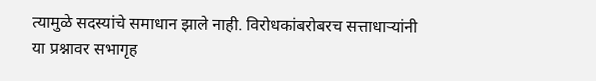त्यामुळे सदस्यांचे समाधान झाले नाही. विरोधकांबरोबरच सत्ताधाऱ्यांनी या प्रश्नावर सभागृह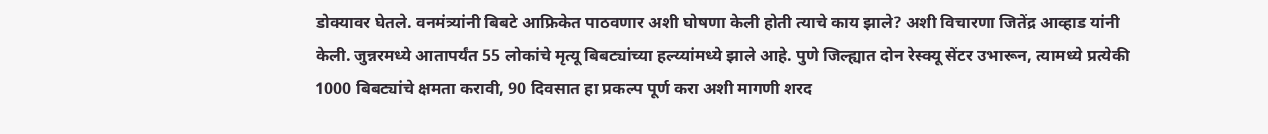डोक्यावर घेतले. वनमंत्र्यांनी बिबटे आफ्रिकेत पाठवणार अशी घोषणा केली होती त्याचे काय झाले? अशी विचारणा जितेंद्र आव्हाड यांनी केली. जुन्नरमध्ये आतापर्यंत 55 लोकांचे मृत्यू बिबट्यांच्या हल्य्यांमध्ये झाले आहे. पुणे जिल्ह्यात दोन रेस्क्यू सेंटर उभारून, त्यामध्ये प्रत्येकी 1000 बिबट्यांचे क्षमता करावी, 90 दिवसात हा प्रकल्प पूर्ण करा अशी मागणी शरद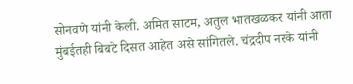सोनवणे यांनी केली. अमित साटम, अतुल भातखळकर यांनी आता मुंबईतही बिबटे दिसत आहेत असे सांगितले. चंद्रदीप नरके यांनी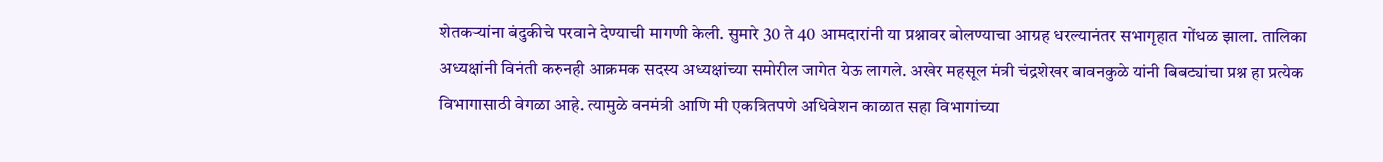शेतकऱ्यांना बंदुकीचे परवाने देण्याची मागणी केली. सुमारे 30 ते 40 आमदारांनी या प्रश्नावर बोलण्याचा आग्रह धरल्यानंतर सभागृहात गोंधळ झाला. तालिका अध्यक्षांनी विनंती करुनही आक्रमक सदस्य अध्यक्षांच्या समोरील जागेत येऊ लागले. अखेर महसूल मंत्री चंद्रशेखर बावनकुळे यांनी बिबट्यांचा प्रश्न हा प्रत्येक विभागासाठी वेगळा आहे. त्यामुळे वनमंत्री आणि मी एकत्रितपणे अधिवेशन काळात सहा विभागांच्या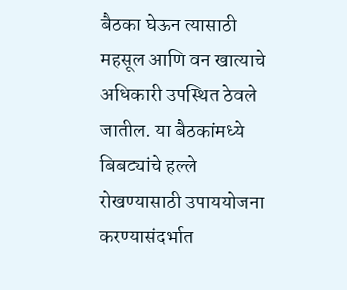बैठका घेऊन त्यासाठी महसूल आणि वन खात्याचे अधिकारी उपस्थित ठेवले जातील. या बैठकांमध्ये बिबट्यांचे हल्ले रोखण्यासाठी उपाययोजना करण्यासंदर्भात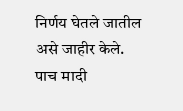निर्णय घेतले जातील असे जाहीर केले. पाच मादी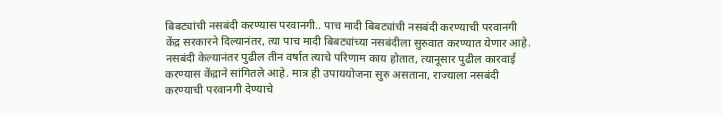बिबट्यांची नसबंदी करण्यास परवानगी.. पाच मादी बिबट्यांची नसबंदी करण्याची परवानगी केंद्र सरकारने दिल्यानंतर, त्या पाच मादी बिबट्यांच्या नसबंदीला सुरुवात करण्यात येणार आहे. नसबंदी केल्यानंतर पुढील तीन वर्षात त्याचे परिणाम काय होतात, त्यानूसार पुढील कारवाई करण्यास केंद्राने सांगितले आहे. मात्र ही उपाययोजना सुरु असताना, राज्याला नसबंदी करण्याची परवानगी देण्याचे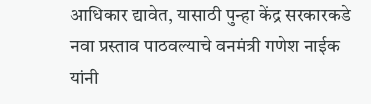आधिकार द्यावेत, यासाठी पुन्हा केंद्र सरकारकडे नवा प्रस्ताव पाठवल्याचे वनमंत्री गणेश नाईक यांनी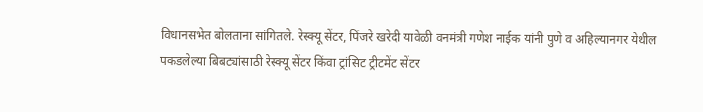विधानसभेत बोलताना सांगितले. रेस्क्यू सेंटर, पिंजरे खरेदी यावेळी वनमंत्री गणेश नाईक यांनी पुणे व अहिल्यानगर येथील पकडलेल्या बिबट्यांसाठी रेस्क्यू सेंटर किंवा ट्रांसिट ट्रीटमेंट सेंटर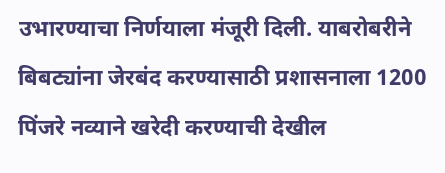उभारण्याचा निर्णयाला मंजूरी दिली. याबरोबरीने बिबट्यांना जेरबंद करण्यासाठी प्रशासनाला 1200 पिंजरे नव्याने खरेदी करण्याची देखील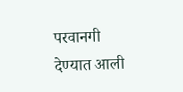परवानगी देण्यात आली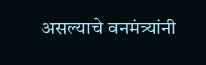असल्याचे वनमंत्र्यांनी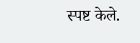स्पष्ट केले.